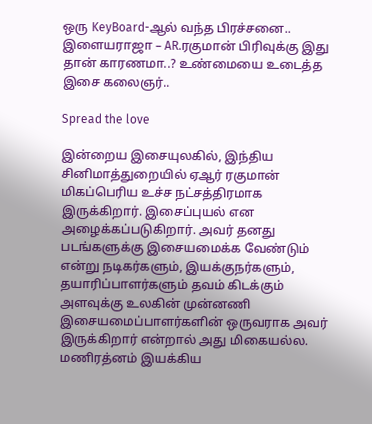ஒரு KeyBoard-ஆல் வந்த பிரச்சனை.. இளையராஜா – AR.ரகுமான் பிரிவுக்கு இது தான் காரணமா..? உண்மையை உடைத்த இசை கலைஞர்..

Spread the love

இன்றைய இசையுலகில், இந்திய சினிமாத்துறையில் ஏஆர் ரகுமான் மிகப்பெரிய உச்ச நட்சத்திரமாக இருக்கிறார். இசைப்புயல் என அழைக்கப்படுகிறார். அவர் தனது படங்களுக்கு இசையமைக்க வேண்டும் என்று நடிகர்களும், இயக்குநர்களும், தயாரிப்பாளர்களும் தவம் கிடக்கும் அளவுக்கு உலகின் முன்னணி இசையமைப்பாளர்களின் ஒருவராக அவர் இருக்கிறார் என்றால் அது மிகையல்ல. மணிரத்னம் இயக்கிய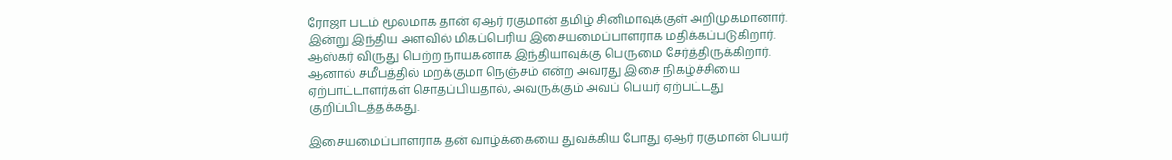ரோஜா படம் மூலமாக தான் ஏஆர் ரகுமான் தமிழ் சினிமாவுக்குள் அறிமுகமானார். இன்று இந்திய அளவில் மிகப்பெரிய இசையமைப்பாளராக மதிக்கப்படுகிறார். ஆஸ்கர் விருது பெற்ற நாயகனாக இந்தியாவுக்கு பெருமை சேர்த்திருக்கிறார். ஆனால் சமீபத்தில் மறக்குமா நெஞ்சம் என்ற அவரது இசை நிகழ்ச்சியை ஏற்பாட்டாளர்கள் சொதப்பியதால், அவருக்கும் அவப் பெயர் ஏற்பட்டது குறிப்பிடத்தக்கது.

இசையமைப்பாளராக தன் வாழ்க்கையை துவக்கிய போது ஏஆர் ரகுமான் பெயர்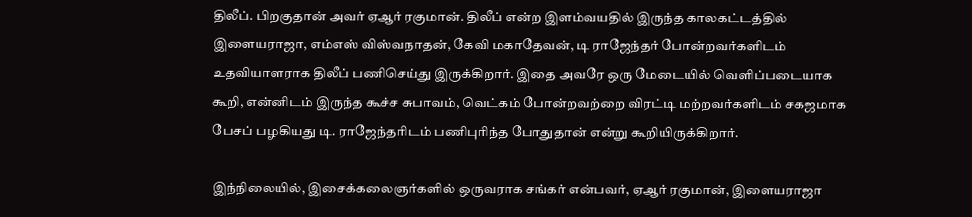திலீப். பிறகுதான் அவர் ஏஆர் ரகுமான். திலீப் என்ற இளம்வயதில் இருந்த காலகட்டத்தில் இளையராஜா, எம்எஸ் விஸ்வநாதன், கேவி மகாதேவன், டி ராஜேந்தர் போன்றவர்களிடம் உதவியாளராக திலீப் பணிசெய்து இருக்கிறார். இதை அவரே ஒரு மேடையில் வெளிப்படையாக கூறி, என்னிடம் இருந்த கூச்ச சுபாவம், வெட்கம் போன்றவற்றை விரட்டி மற்றவர்களிடம் சகஜமாக பேசப் பழகியது டி. ராஜேந்தரிடம் பணிபுரிந்த போதுதான் என்று கூறியிருக்கிறார்.

இந்நிலையில், இசைக்கலைஞர்களில் ஒருவராக சங்கர் என்பவர், ஏஆர் ரகுமான், இளையராஜா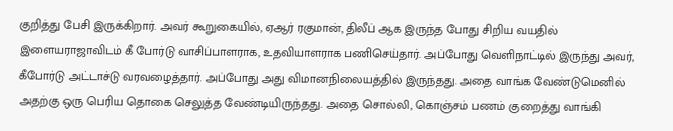குறித்து பேசி இருக்கிறார். அவர் கூறுகையில், ஏஆர் ரகுமான், திலீப் ஆக இருந்த போது சிறிய வயதில் இளையராஜாவிடம் கீ போர்டு வாசிப்பாளராக, உதவியாளராக பணிசெய்தார். அப்போது வெளிநாட்டில் இருந்து அவர், கீபோர்டு அட்டாச்டு வரவழைத்தார். அப்போது அது விமானநிலையத்தில் இருந்தது. அதை வாங்க வேண்டுமெனில் அதற்கு ஒரு பெரிய தொகை செலுத்த வேண்டியிருந்தது. அதை சொல்லி, கொஞ்சம் பணம் குறைத்து வாங்கி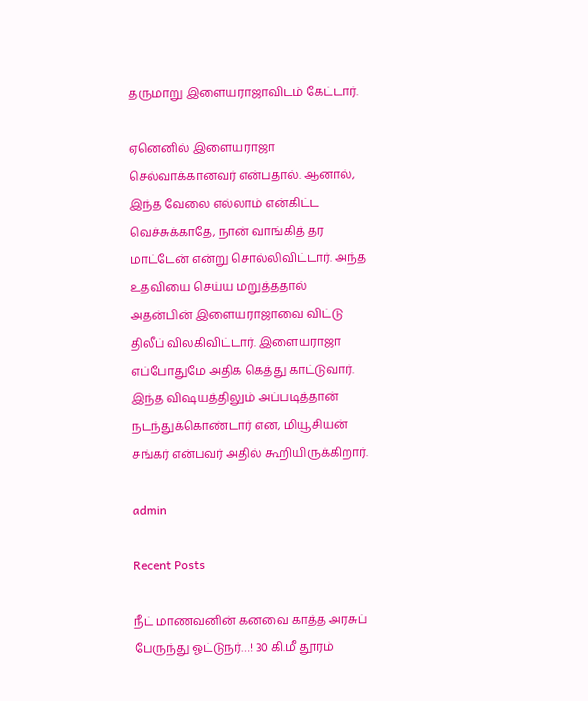தருமாறு இளையராஜாவிடம் கேட்டார்.

ஏனெனில் இளையராஜா செல்வாக்கானவர் என்பதால். ஆனால், இந்த வேலை எல்லாம் என்கிட்ட வெச்சுக்காதே, நான் வாங்கித் தர மாட்டேன் என்று சொல்லிவிட்டார். அந்த உதவியை செய்ய மறுத்ததால் அதன்பின் இளையராஜாவை விட்டு திலீப் விலகிவிட்டார். இளையராஜா எப்போதுமே அதிக கெத்து காட்டுவார். இந்த விஷயத்திலும் அப்படித்தான் நடந்துக்கொண்டார் என, மியூசியன் சங்கர் என்பவர் அதில் கூறியிருக்கிறார்.

admin

Recent Posts

நீட் மாணவனின் கனவை காத்த அரசுப் பேருந்து ஓட்டுநர்…! 30 கி.மீ தூரம்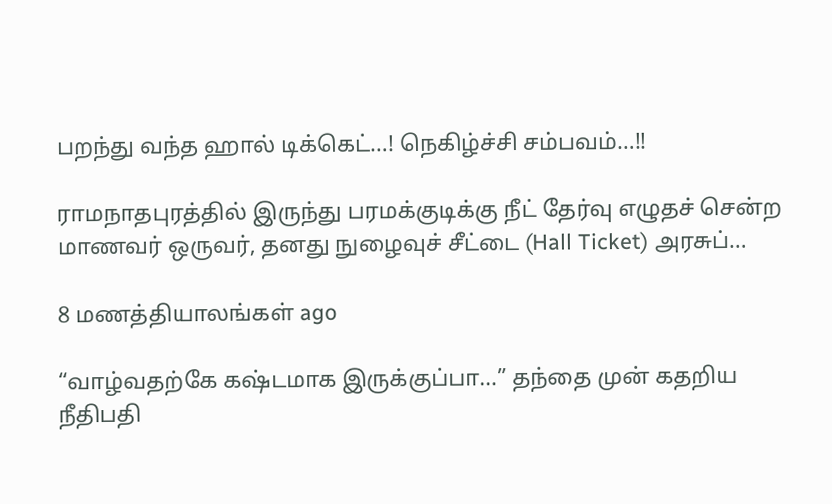பறந்து வந்த ஹால் டிக்கெட்…! நெகிழ்ச்சி சம்பவம்…!!

ராமநாதபுரத்தில் இருந்து பரமக்குடிக்கு நீட் தேர்வு எழுதச் சென்ற மாணவர் ஒருவர், தனது நுழைவுச் சீட்டை (Hall Ticket) அரசுப்…

8 மணத்தியாலங்கள் ago

“வாழ்வதற்கே கஷ்டமாக இருக்குப்பா…” தந்தை முன் கதறிய நீதிபதி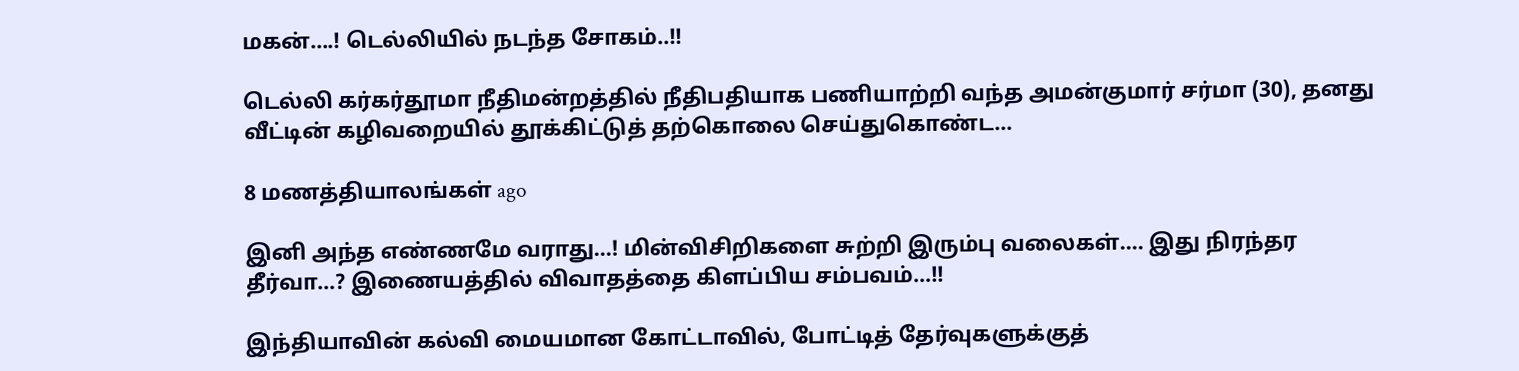மகன்….! டெல்லியில் நடந்த சோகம்..!!

டெல்லி கர்கர்தூமா நீதிமன்றத்தில் நீதிபதியாக பணியாற்றி வந்த அமன்குமார் சர்மா (30), தனது வீட்டின் கழிவறையில் தூக்கிட்டுத் தற்கொலை செய்துகொண்ட…

8 மணத்தியாலங்கள் ago

இனி அந்த எண்ணமே வராது…! மின்விசிறிகளை சுற்றி இரும்பு வலைகள்…. இது நிரந்தர தீர்வா…? இணையத்தில் விவாதத்தை கிளப்பிய சம்பவம்…!!

இந்தியாவின் கல்வி மையமான கோட்டாவில், போட்டித் தேர்வுகளுக்குத்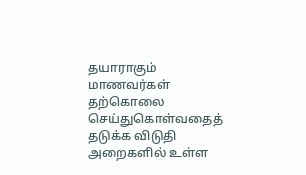தயாராகும் மாணவர்கள் தற்கொலை செய்துகொள்வதைத் தடுக்க விடுதி அறைகளில் உள்ள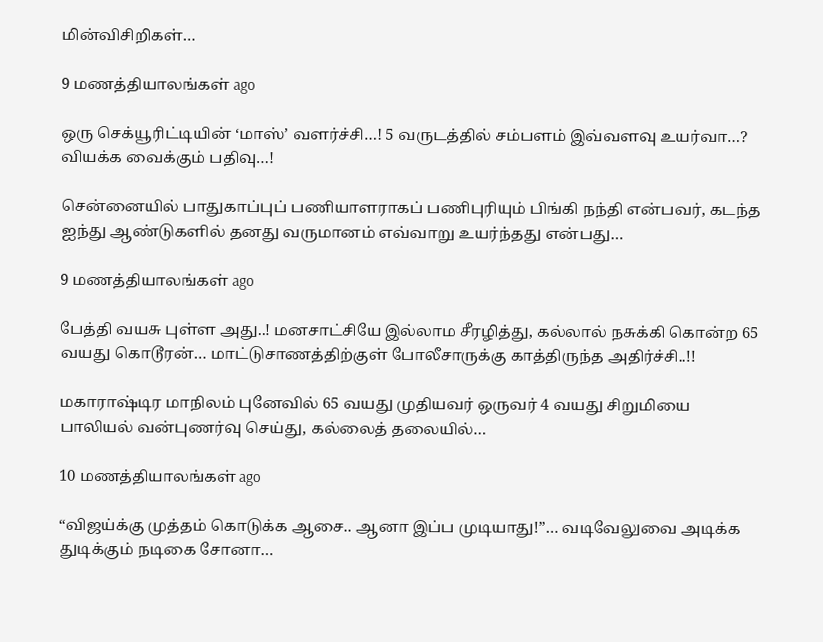மின்விசிறிகள்…

9 மணத்தியாலங்கள் ago

ஒரு செக்யூரிட்டியின் ‘மாஸ்’ வளர்ச்சி…! 5 வருடத்தில் சம்பளம் இவ்வளவு உயர்வா…? வியக்க வைக்கும் பதிவு…!

சென்னையில் பாதுகாப்புப் பணியாளராகப் பணிபுரியும் பிங்கி நந்தி என்பவர், கடந்த ஐந்து ஆண்டுகளில் தனது வருமானம் எவ்வாறு உயர்ந்தது என்பது…

9 மணத்தியாலங்கள் ago

பேத்தி வயசு புள்ள அது..! மனசாட்சியே இல்லாம சீரழித்து, கல்லால் நசுக்கி கொன்ற 65 வயது கொடூரன்… மாட்டுசாணத்திற்குள் போலீசாருக்கு காத்திருந்த அதிர்ச்சி..!!

மகாராஷ்டிர மாநிலம் புனேவில் 65 வயது முதியவர் ஒருவர் 4 வயது சிறுமியை பாலியல் வன்புணர்வு செய்து, கல்லைத் தலையில்…

10 மணத்தியாலங்கள் ago

“விஜய்க்கு முத்தம் கொடுக்க ஆசை.. ஆனா இப்ப முடியாது!”… வடிவேலுவை அடிக்க துடிக்கும் நடிகை சோனா…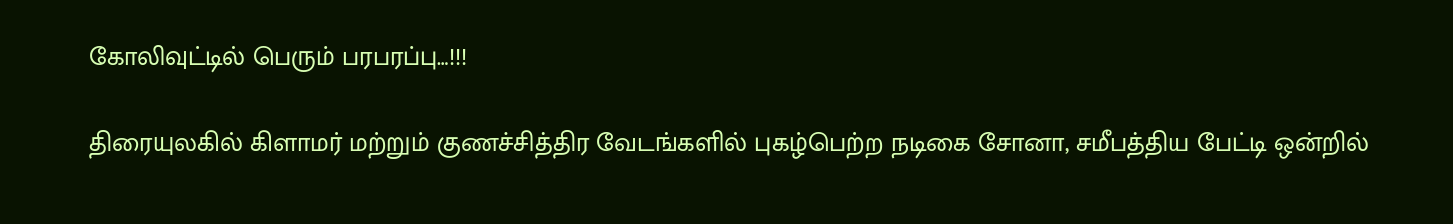கோலிவுட்டில் பெரும் பரபரப்பு…!!!

திரையுலகில் கிளாமர் மற்றும் குணச்சித்திர வேடங்களில் புகழ்பெற்ற நடிகை சோனா, சமீபத்திய பேட்டி ஒன்றில்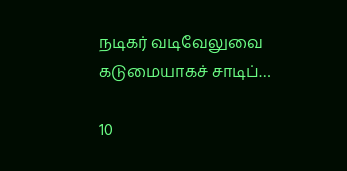நடிகர் வடிவேலுவை கடுமையாகச் சாடிப்…

10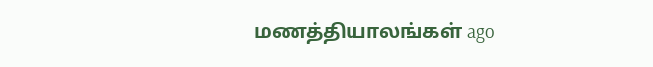மணத்தியாலங்கள் ago